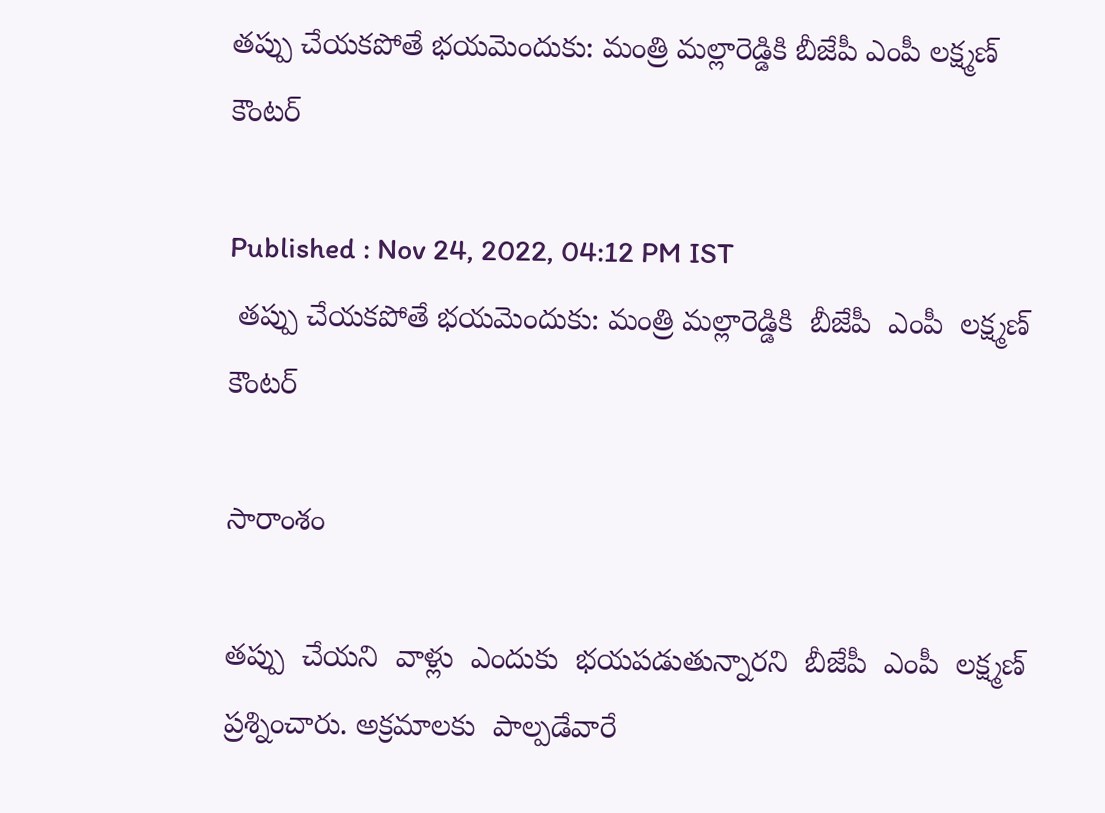తప్పు చేయకపోతే భయమెందుకు: మంత్రి మల్లారెడ్డికి బీజేపీ ఎంపీ లక్ష్మణ్ కౌంటర్

Published : Nov 24, 2022, 04:12 PM IST
 తప్పు చేయకపోతే భయమెందుకు: మంత్రి మల్లారెడ్డికి  బీజేపీ  ఎంపీ  లక్ష్మణ్ కౌంటర్

సారాంశం

తప్పు  చేయని  వాళ్లు  ఎందుకు  భయపడుతున్నారని  బీజేపీ  ఎంపీ  లక్ష్మణ్  ప్రశ్నించారు. అక్రమాలకు  పాల్పడేవారే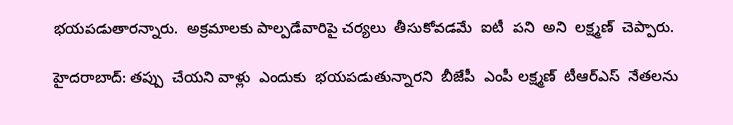భయపడుతారన్నారు.  అక్రమాలకు పాల్పడేవారిపై చర్యలు  తీసుకోవడమే  ఐటీ  పని  అని  లక్ష్మణ్  చెప్పారు.

హైదరాబాద్: తప్పు  చేయని వాళ్లు  ఎందుకు  భయపడుతున్నారని  బీజేపీ  ఎంపీ లక్ష్మణ్  టీఆర్ఎస్  నేతలను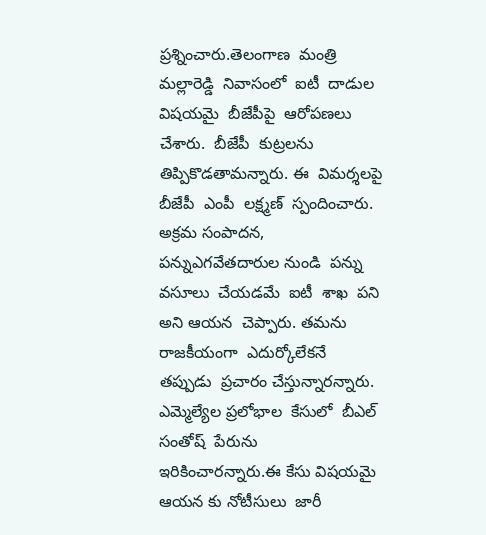ప్రశ్నించారు.తెలంగాణ  మంత్రి  మల్లారెడ్డి  నివాసంలో  ఐటీ  దాడుల  విషయమై  బీజేపీపై  ఆరోపణలు  చేశారు.  బీజేపీ  కుట్రలను  తిప్పికొడతామన్నారు. ఈ  విమర్శలపై  బీజేపీ  ఎంపీ  లక్ష్మణ్  స్పందించారు.  అక్రమ సంపాదన, పన్నుఎగవేతదారుల నుండి  పన్ను  వసూలు  చేయడమే  ఐటీ  శాఖ  పని  అని ఆయన  చెప్పారు. తమను  రాజకీయంగా  ఎదుర్కోలేకనే   తప్పుడు  ప్రచారం చేస్తున్నారన్నారు. ఎమ్మెల్యేల ప్రలోభాల  కేసులో  బీఎల్ సంతోష్  పేరును  ఇరికించారన్నారు.ఈ కేసు విషయమై  ఆయన కు నోటీసులు  జారీ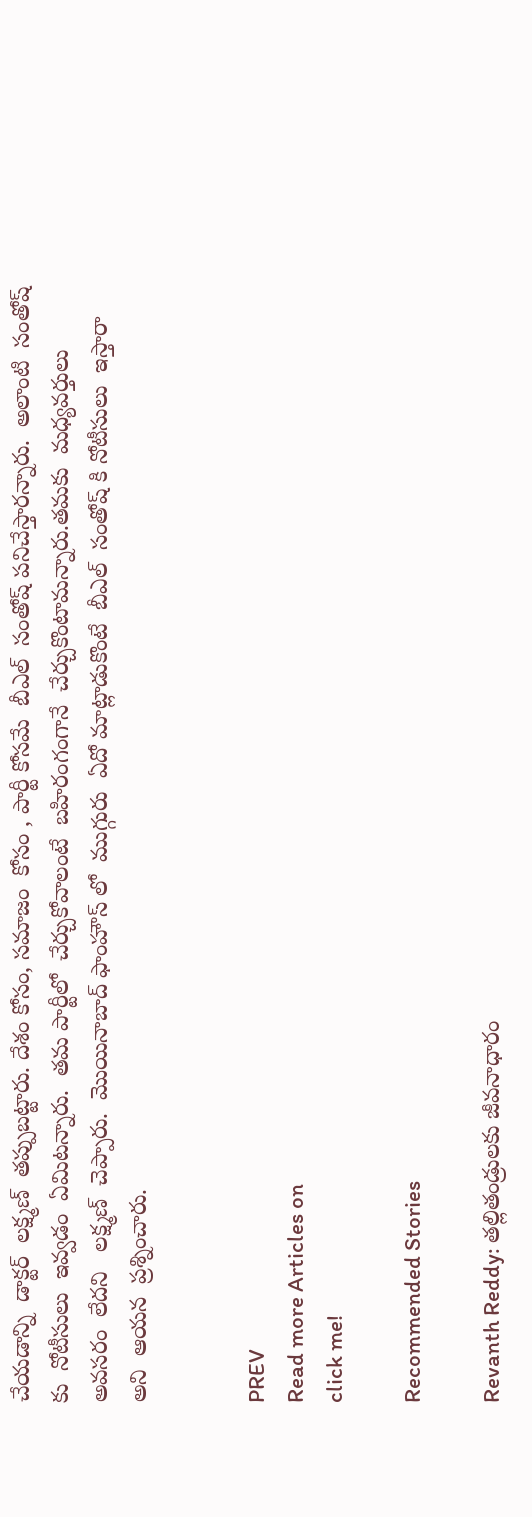చేయడాన్ని  డాక్టర్  లక్ష్మణ్  తప్పుబట్టారు. దేశం కోసం, సమాజం  కోసం , పార్టీ కోసమే  బీఎల్  సంతోష్ పనిచేస్తారన్నారు.  అలాంటి  సంతోష్ కు  నోటీసులు  ఇవ్వడం  ఏమిటన్నారు.  తమ పార్టీలో  చేర్చుకోవాలంటే  బహిరంగంగానే  చేర్చుకొంటామన్నారు.తమకు  మధ్యవర్తులు  అవసరం  లేదని   లక్ష్మణ్  చెప్పారు.  మొయినాబాద్ ఫాంహౌస్ లో  ముగ్గురు  ఏదో మాట్లాడుకొంటే  బీఎల్  సంతోష్ కి నోటీసులు  ఇస్తారా  అని  ఆయన  ప్రశ్నించారు.


PREV
Read more Articles on
click me!

Recommended Stories

Revanth Reddy: తల్లితండ్రులకు జీవనాధారం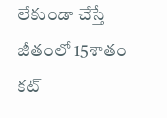లేకుండా చేస్తే జీతంలో 15శాతం కట్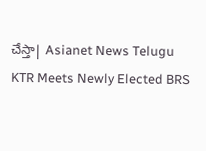చేస్తా| Asianet News Telugu
KTR Meets Newly Elected BRS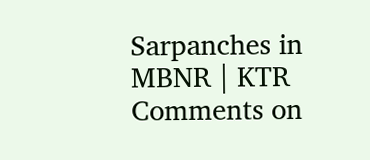Sarpanches in MBNR | KTR Comments on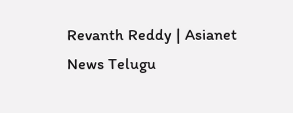Revanth Reddy | Asianet News Telugu